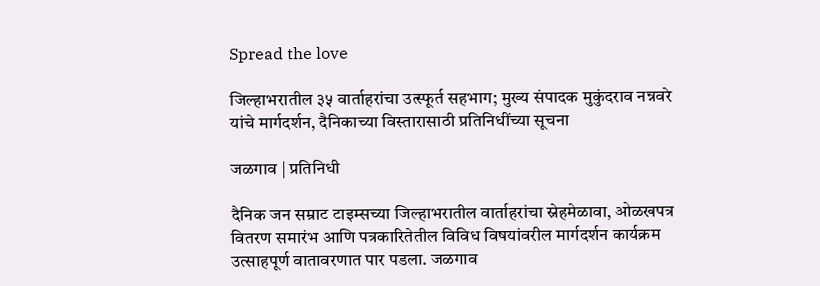Spread the love

जिल्हाभरातील ३५ वार्ताहरांचा उत्स्फूर्त सहभाग; मुख्य संपादक मुकुंदराव नन्नवरे यांचे मार्गदर्शन, दैनिकाच्या विस्तारासाठी प्रतिनिधींच्या सूचना

जळगाव | प्रतिनिधी

दैनिक जन सम्राट टाइम्सच्या जिल्हाभरातील वार्ताहरांचा स्नेहमेळावा, ओळखपत्र वितरण समारंभ आणि पत्रकारितेतील विविध विषयांवरील मार्गदर्शन कार्यक्रम उत्साहपूर्ण वातावरणात पार पडला. जळगाव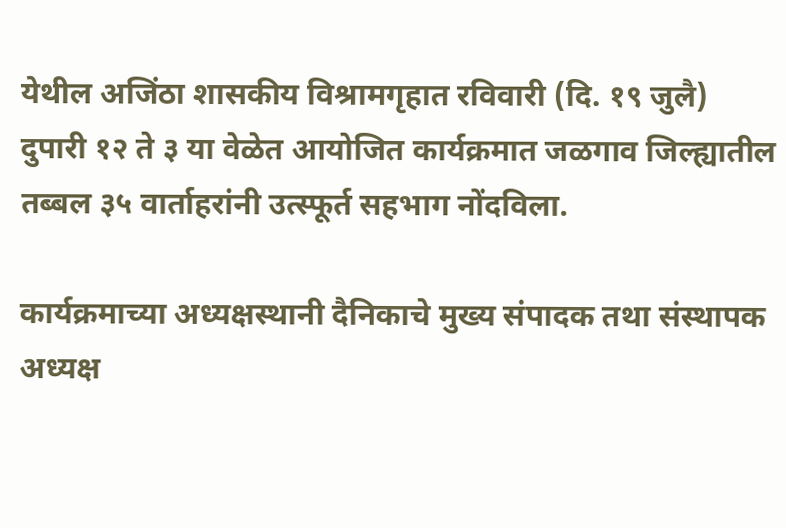येथील अजिंठा शासकीय विश्रामगृहात रविवारी (दि. १९ जुलै) दुपारी १२ ते ३ या वेळेत आयोजित कार्यक्रमात जळगाव जिल्ह्यातील तब्बल ३५ वार्ताहरांनी उत्स्फूर्त सहभाग नोंदविला.

कार्यक्रमाच्या अध्यक्षस्थानी दैनिकाचे मुख्य संपादक तथा संस्थापक अध्यक्ष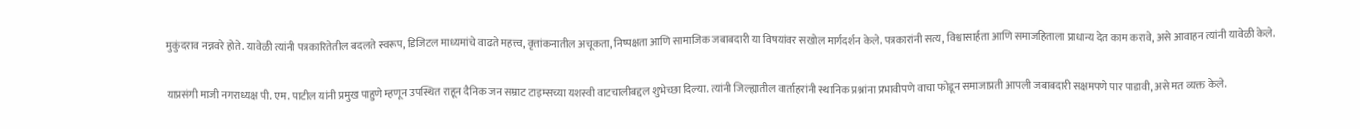मुकुंदराव नन्नवरे होते. यावेळी त्यांनी पत्रकारितेतील बदलते स्वरूप, डिजिटल माध्यमांचे वाढते महत्त्व, वृत्तांकनातील अचूकता, निष्पक्षता आणि सामाजिक जबाबदारी या विषयांवर सखोल मार्गदर्शन केले. पत्रकारांनी सत्य, विश्वासार्हता आणि समाजहिताला प्राधान्य देत काम करावे, असे आवाहन त्यांनी यावेळी केले.

याप्रसंगी माजी नगराध्यक्ष पी. एम. पाटील यांनी प्रमुख पाहुणे म्हणून उपस्थित राहून दैनिक जन सम्राट टाइम्सच्या यशस्वी वाटचालीबद्दल शुभेच्छा दिल्या. त्यांनी जिल्ह्यातील वार्ताहरांनी स्थानिक प्रश्नांना प्रभावीपणे वाचा फोडून समाजाप्रती आपली जबाबदारी सक्षमपणे पार पाडावी, असे मत व्यक्त केले.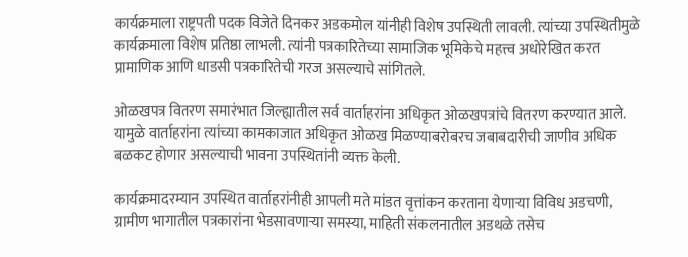कार्यक्रमाला राष्ट्रपती पदक विजेते दिनकर अडकमोल यांनीही विशेष उपस्थिती लावली. त्यांच्या उपस्थितीमुळे कार्यक्रमाला विशेष प्रतिष्ठा लाभली. त्यांनी पत्रकारितेच्या सामाजिक भूमिकेचे महत्त्व अधोरेखित करत प्रामाणिक आणि धाडसी पत्रकारितेची गरज असल्याचे सांगितले.

ओळखपत्र वितरण समारंभात जिल्ह्यातील सर्व वार्ताहरांना अधिकृत ओळखपत्रांचे वितरण करण्यात आले. यामुळे वार्ताहरांना त्यांच्या कामकाजात अधिकृत ओळख मिळण्याबरोबरच जबाबदारीची जाणीव अधिक बळकट होणार असल्याची भावना उपस्थितांनी व्यक्त केली.

कार्यक्रमादरम्यान उपस्थित वार्ताहरांनीही आपली मते मांडत वृत्तांकन करताना येणाऱ्या विविध अडचणी, ग्रामीण भागातील पत्रकारांना भेडसावणाऱ्या समस्या, माहिती संकलनातील अडथळे तसेच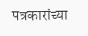पत्रकारांच्या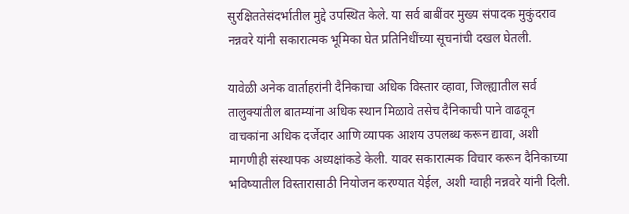सुरक्षिततेसंदर्भातील मुद्दे उपस्थित केले. या सर्व बाबींवर मुख्य संपादक मुकुंदराव नन्नवरे यांनी सकारात्मक भूमिका घेत प्रतिनिधींच्या सूचनांची दखल घेतली.

यावेळी अनेक वार्ताहरांनी दैनिकाचा अधिक विस्तार व्हावा, जिल्ह्यातील सर्व तालुक्यांतील बातम्यांना अधिक स्थान मिळावे तसेच दैनिकाची पाने वाढवून वाचकांना अधिक दर्जेदार आणि व्यापक आशय उपलब्ध करून द्यावा, अशी मागणीही संस्थापक अध्यक्षांकडे केली. यावर सकारात्मक विचार करून दैनिकाच्या भविष्यातील विस्तारासाठी नियोजन करण्यात येईल, अशी ग्वाही नन्नवरे यांनी दिली.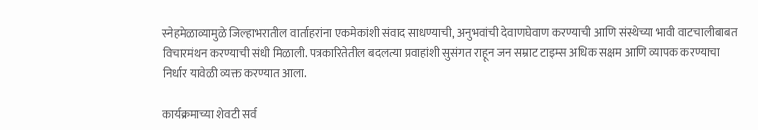स्नेहमेळाव्यामुळे जिल्हाभरातील वार्ताहरांना एकमेकांशी संवाद साधण्याची, अनुभवांची देवाणघेवाण करण्याची आणि संस्थेच्या भावी वाटचालीबाबत विचारमंथन करण्याची संधी मिळाली. पत्रकारितेतील बदलत्या प्रवाहांशी सुसंगत राहून जन सम्राट टाइम्स अधिक सक्षम आणि व्यापक करण्याचा निर्धार यावेळी व्यक्त करण्यात आला.

कार्यक्रमाच्या शेवटी सर्व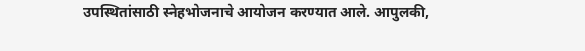उपस्थितांसाठी स्नेहभोजनाचे आयोजन करण्यात आले. आपुलकी,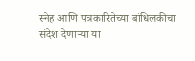स्नेह आणि पत्रकारितेच्या बांधिलकीचा संदेश देणाऱ्या या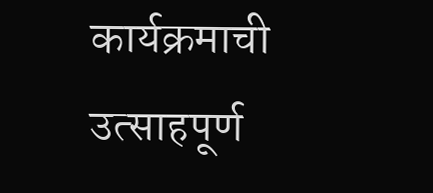कार्यक्रमाची उत्साहपूर्ण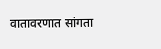वातावरणात सांगता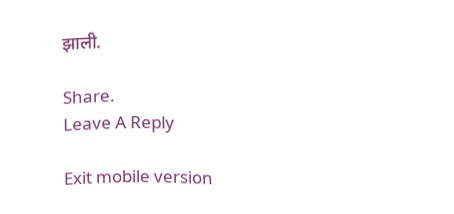झाली.

Share.
Leave A Reply

Exit mobile version